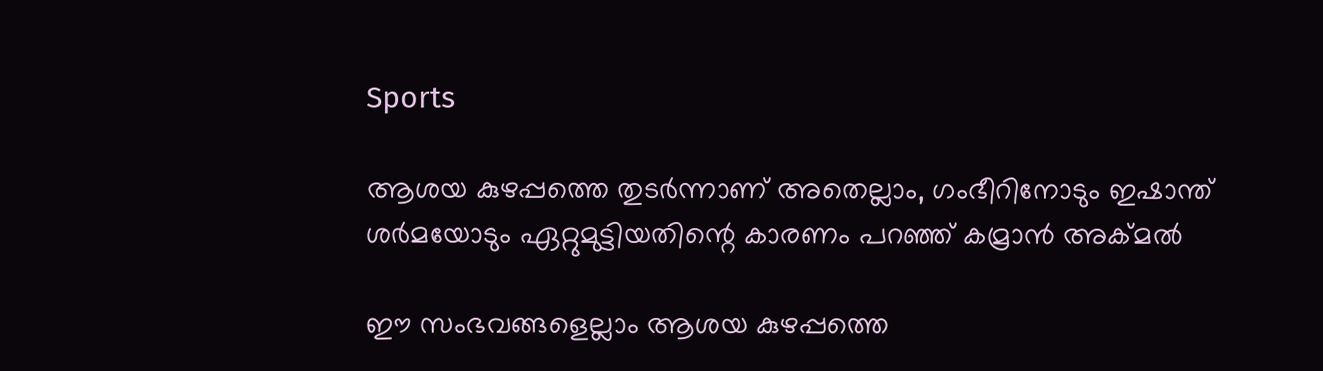Sports

ആശയ കുഴപ്പത്തെ തുടര്‍ന്നാണ്‌ അതെല്ലാം, ഗംഭീറിനോടും ഇഷാന്ത്‌ ശര്‍മയോടും ഏറ്റുമുട്ടിയതിന്റെ കാരണം പറഞ്ഞ്‌ കമ്രാന്‍ അക്‌മല്‍

ഈ സംഭവങ്ങളെല്ലാം ആശയ കുഴപ്പത്തെ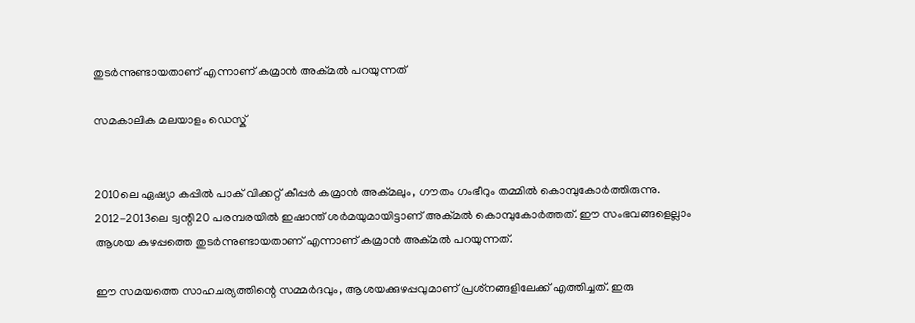തുടര്‍ന്നുണ്ടായതാണ്‌ എന്നാണ്‌ കമ്രാന്‍ അക്‌മല്‍ പറയുന്നത്

സമകാലിക മലയാളം ഡെസ്ക്


2010ലെ ഏഷ്യാ കപ്പില്‍ പാക്‌ വിക്കറ്റ്‌ കീപ്പര്‍ കമ്രാന്‍ അക്‌മലും, ഗൗതം ഗംഭീറും തമ്മില്‍ കൊമ്പുകോര്‍ത്തിരുന്നു. 2012-2013ലെ ട്വന്റി20 പരമ്പരയില്‍ ഇഷാന്ത്‌ ശര്‍മയുമായിട്ടാണ്‌ അക്‌മല്‍ കൊമ്പുകോര്‍ത്തത്‌. ഈ സംഭവങ്ങളെല്ലാം ആശയ കുഴപ്പത്തെ തുടര്‍ന്നുണ്ടായതാണ്‌ എന്നാണ്‌ കമ്രാന്‍ അക്‌മല്‍ പറയുന്നത്‌.

ഈ സമയത്തെ സാഹചര്യത്തിന്റെ സമ്മര്‍ദവും, ആശയക്കുഴപ്പവുമാണ്‌ പ്രശ്‌നങ്ങളിലേക്ക്‌ എത്തിച്ചത്‌. ഇരു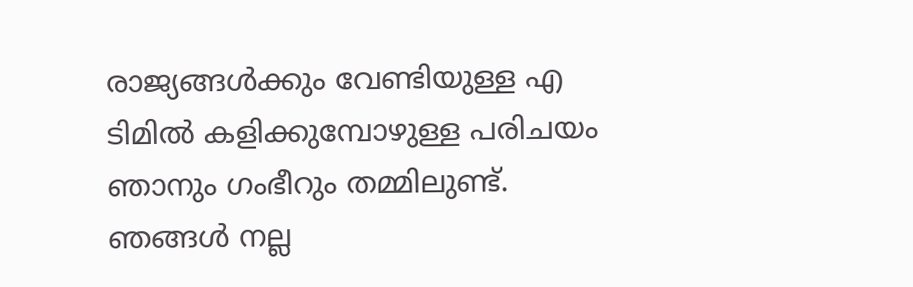രാജ്യങ്ങള്‍ക്കും വേണ്ടിയുള്ള എ ടിമില്‍ കളിക്കുമ്പോഴുള്ള പരിചയം ഞാനും ഗംഭീറും തമ്മിലുണ്ട്‌. ഞങ്ങള്‍ നല്ല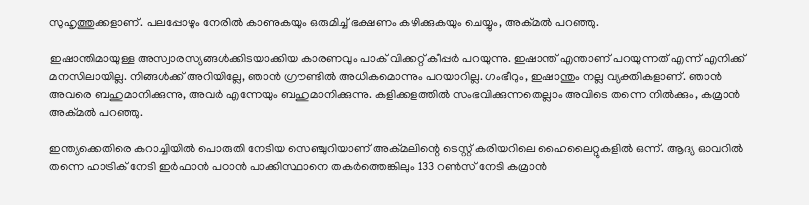സുഹൃത്തുക്കളാണ്‌. പലപ്പോഴും നേരില്‍ കാണുകയും ഒരുമിച്ച്‌ ഭക്ഷണം കഴിക്കുകയും ചെയ്യും, അക്‌മല്‍ പറഞ്ഞു.

ഇഷാന്തിമായുള്ള അസ്വാരസ്യങ്ങള്‍ക്കിടയാക്കിയ കാരണവും പാക്‌ വിക്കറ്റ്‌ കീപ്പര്‍ പറയുന്നു. ഇഷാന്ത്‌ എന്താണ്‌ പറയുന്നത്‌ എന്ന്‌ എനിക്ക്‌ മനസിലായില്ല. നിങ്ങള്‍ക്ക്‌ അറിയില്ലേ, ഞാന്‍ ഗ്രൗണ്ടില്‍ അധികമൊന്നും പറയാറില്ല. ഗംഭീറും, ഇഷാന്തും നല്ല വ്യക്തികളാണ്‌. ഞാന്‍ അവരെ ബഹുമാനിക്കുന്നു, അവര്‍ എന്നേയും ബഹുമാനിക്കുന്നു. കളിക്കളത്തില്‍ സംഭവിക്കുന്നതെല്ലാം അവിടെ തന്നെ നില്‍ക്കും, കമ്രാന്‍ അക്‌മല്‍ പറഞ്ഞു.

ഇന്ത്യക്കെതിരെ കറാച്ചിയില്‍ പൊരുതി നേടിയ സെഞ്ചുറിയാണ്‌ അക്‌മലിന്റെ ടെസ്റ്റ്‌ കരിയറിലെ ഹൈലൈറ്റുകളില്‍ ഒന്ന്‌. ആദ്യ ഓവറില്‍ തന്നെ ഹാട്രിക്‌ നേടി ഇര്‍ഫാന്‍ പഠാന്‍ പാക്കിസ്ഥാനെ തകര്‍ത്തെങ്കിലും 133 റണ്‍സ്‌ നേടി കമ്രാന്‍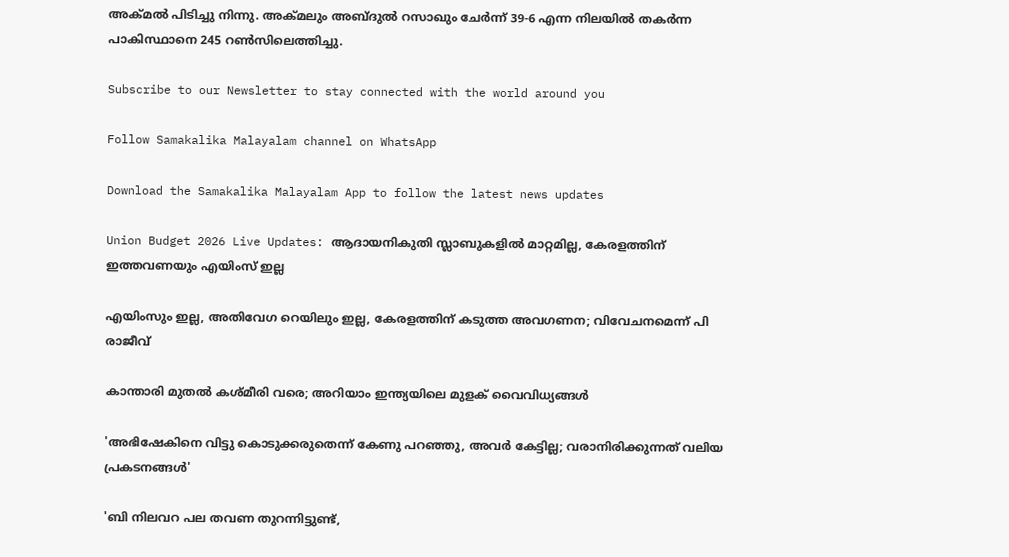അക്‌മല്‍ പിടിച്ചു നിന്നു. അക്‌മലും അബ്ദുല്‍ റസാഖും ചേര്‍ന്ന്‌ 39-6 എന്ന നിലയില്‍ തകര്‍ന്ന പാകിസ്ഥാനെ 245 റണ്‍സിലെത്തിച്ചു.

Subscribe to our Newsletter to stay connected with the world around you

Follow Samakalika Malayalam channel on WhatsApp

Download the Samakalika Malayalam App to follow the latest news updates

Union Budget 2026 Live Updates: ആദായനികുതി സ്ലാബുകളില്‍ മാറ്റമില്ല, കേരളത്തിന് ഇത്തവണയും എയിംസ് ഇല്ല

എയിംസും ഇല്ല, അതിവേഗ റെയിലും ഇല്ല, കേരളത്തിന് കടുത്ത അവഗണന; വിവേചനമെന്ന് പി രാജീവ്

കാന്താരി മുതൽ കശ്മീരി വരെ; അറിയാം ഇന്ത്യയിലെ മുളക് വൈവിധ്യങ്ങൾ

'അഭിഷേകിനെ വിട്ടു കൊടുക്കരുതെന്ന് കേണു പറഞ്ഞു, അവര്‍ കേട്ടില്ല; വരാനിരിക്കുന്നത് വലിയ പ്രകടനങ്ങള്‍'

'ബി നിലവറ പല തവണ തുറന്നിട്ടുണ്ട്,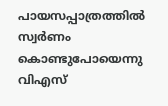പായസപ്പാത്രത്തില്‍ സ്വര്‍ണം കൊണ്ടുപോയെന്നു വിഎസ്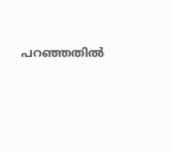പറഞ്ഞതില്‍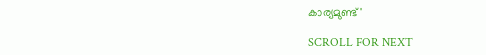കാര്യമുണ്ട്'

SCROLL FOR NEXT